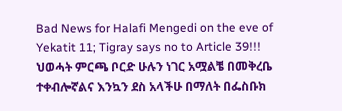Bad News for Halafi Mengedi on the eve of Yekatit 11; Tigray says no to Article 39!!!
ህወሓት ምርጫ ቦርድ ሁሉን ነገር አሟልቼ በመቅረቤ ተቀብሎኛልና እንኳን ደስ አላችሁ በማለት በፌስቡክ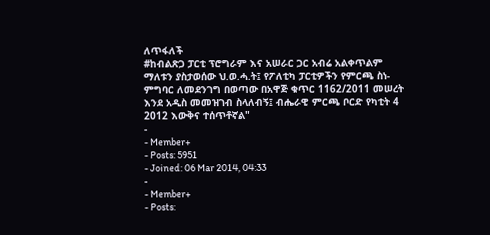ለጥፋለች
#ከብልጽጋ ፓርቲ ፕሮግራም እና አሠራር ጋር አብሬ አልቀጥልም ማለቱን ያስታወሰው ህ.ወ.ሓ.ት፤ የፖለቲካ ፓርቲዎችን የምርጫ ስነ-ምግባር ለመደንገግ በወጣው በአዋጅ ቁጥር 1162/2011 መሠረት እንደ አዲስ መመዝገብ ስላለብኝ፤ ብሔራዊ ምርጫ ቦርድ የካቲት 4 2012 እውቅና ተሰጥቶኛል"
-
- Member+
- Posts: 5951
- Joined: 06 Mar 2014, 04:33
-
- Member+
- Posts: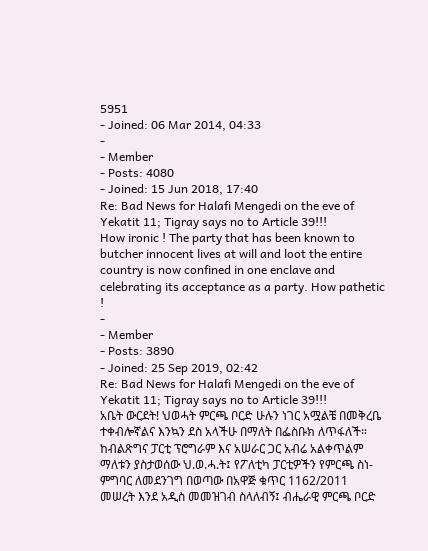5951
- Joined: 06 Mar 2014, 04:33
-
- Member
- Posts: 4080
- Joined: 15 Jun 2018, 17:40
Re: Bad News for Halafi Mengedi on the eve of Yekatit 11; Tigray says no to Article 39!!!
How ironic ! The party that has been known to butcher innocent lives at will and loot the entire country is now confined in one enclave and celebrating its acceptance as a party. How pathetic !
-
- Member
- Posts: 3890
- Joined: 25 Sep 2019, 02:42
Re: Bad News for Halafi Mengedi on the eve of Yekatit 11; Tigray says no to Article 39!!!
አቤት ውርደት! ህወሓት ምርጫ ቦርድ ሁሉን ነገር አሟልቼ በመቅረቤ ተቀብሎኛልና እንኳን ደስ አላችሁ በማለት በፌስቡክ ለጥፋለች። ከብልጽግና ፓርቲ ፕሮግራም እና አሠራር ጋር አብሬ አልቀጥልም ማለቱን ያስታወሰው ህ.ወ.ሓ.ት፤ የፖለቲካ ፓርቲዎችን የምርጫ ስነ-ምግባር ለመደንገግ በወጣው በአዋጅ ቁጥር 1162/2011 መሠረት እንደ አዲስ መመዝገብ ስላለብኝ፤ ብሔራዊ ምርጫ ቦርድ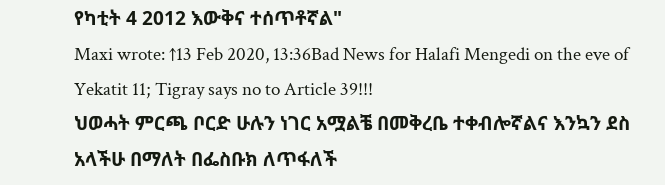የካቲት 4 2012 እውቅና ተሰጥቶኛል"
Maxi wrote: ↑13 Feb 2020, 13:36Bad News for Halafi Mengedi on the eve of Yekatit 11; Tigray says no to Article 39!!!
ህወሓት ምርጫ ቦርድ ሁሉን ነገር አሟልቼ በመቅረቤ ተቀብሎኛልና እንኳን ደስ አላችሁ በማለት በፌስቡክ ለጥፋለች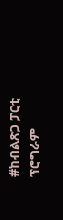#ከብልጽጋ ፓርቲ ፕሮግራም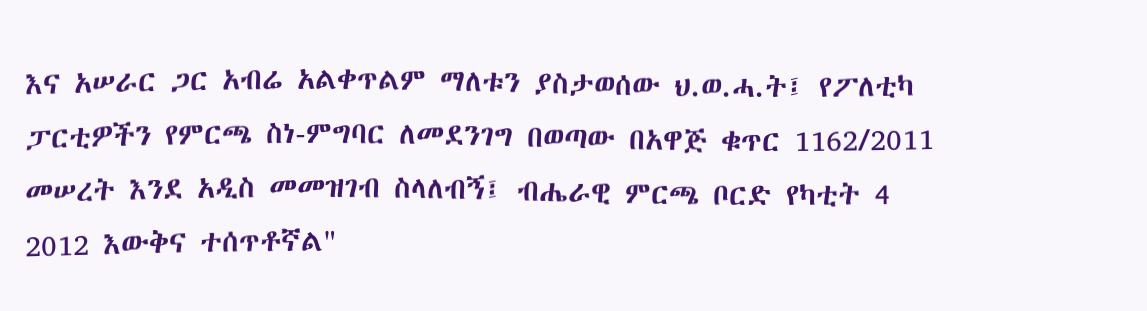እና አሠራር ጋር አብሬ አልቀጥልም ማለቱን ያስታወሰው ህ.ወ.ሓ.ት፤ የፖለቲካ ፓርቲዎችን የምርጫ ስነ-ምግባር ለመደንገግ በወጣው በአዋጅ ቁጥር 1162/2011 መሠረት እንደ አዲስ መመዝገብ ስላለብኝ፤ ብሔራዊ ምርጫ ቦርድ የካቲት 4 2012 እውቅና ተሰጥቶኛል"